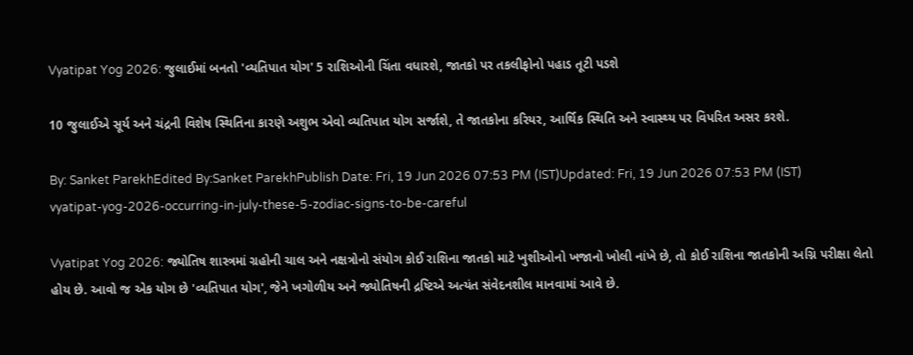Vyatipat Yog 2026: જુલાઈમાં બનતો 'વ્યતિપાત યોગ' 5 રાશિઓની ચિંતા વધારશે, જાતકો પર તકલીફોનો પહાડ તૂટી પડશે

10 જુલાઈએ સૂર્ય અને ચંદ્રની વિશેષ સ્થિતિના કારણે અશુભ એવો વ્યતિપાત યોગ સર્જાશે, તે જાતકોના કરિયર, આર્થિક સ્થિતિ અને સ્વાસ્થ્ય પર વિપરિત અસર કરશે.

By: Sanket ParekhEdited By:Sanket ParekhPublish Date: Fri, 19 Jun 2026 07:53 PM (IST)Updated: Fri, 19 Jun 2026 07:53 PM (IST)
vyatipat-yog-2026-occurring-in-july-these-5-zodiac-signs-to-be-careful

Vyatipat Yog 2026: જ્યોતિષ શાસ્ત્રમાં ગ્રહોની ચાલ અને નક્ષત્રોનો સંયોગ કોઈ રાશિના જાતકો માટે ખુશીઓનો ખજાનો ખોલી નાંખે છે, તો કોઈ રાશિના જાતકોની અગ્નિ પરીક્ષા લેતો હોય છે. આવો જ એક યોગ છે 'વ્યતિપાત યોગ', જેને ખગોળીય અને જ્યોતિષની દ્રષ્ટિએ અત્યંત સંવેદનશીલ માનવામાં આવે છે.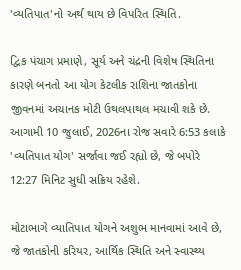'વ્યતિપાત'નો અર્થ થાય છે વિપરિત સ્થિતિ.

દ્વિક પંચાગ પ્રમાણે, સૂર્ય અને ચંદ્રની વિશેષ સ્થિતિના કારણે બનતો આ યોગ કેટલીક રાશિના જાતકોના જીવનમાં અચાનક મોટી ઉથલપાથલ મચાવી શકે છે. આગામી 10 જુલાઈ, 2026ના રોજ સવારે 6:53 કલાકે 'વ્યતિપાત યોગ' સર્જાવા જઈ રહ્યો છે, જે બપોરે 12:27 મિનિટ સુધી સક્રિય રહેશે.

મોટાભાગે વ્યાતિપાત યોગને અશુભ માનવામાં આવે છે, જે જાતકોની કરિયર, આર્થિક સ્થિતિ અને સ્વાસ્થ્ય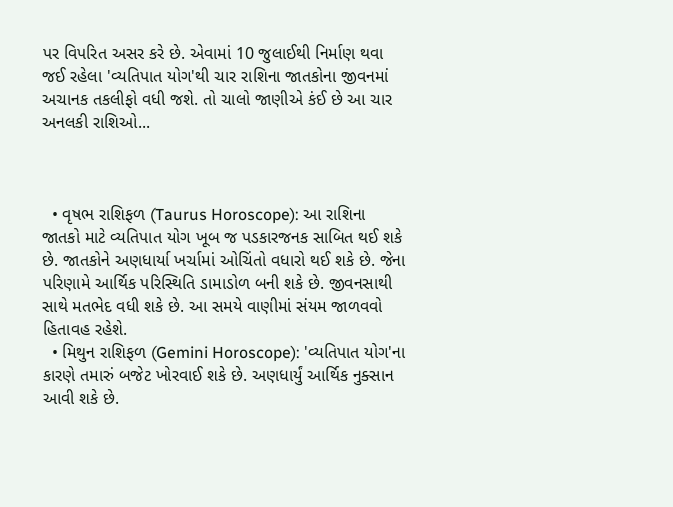પર વિપરિત અસર કરે છે. એવામાં 10 જુલાઈથી નિર્માણ થવા જઈ રહેલા 'વ્યતિપાત યોગ'થી ચાર રાશિના જાતકોના જીવનમાં અચાનક તકલીફો વધી જશે. તો ચાલો જાણીએ કંઈ છે આ ચાર અનલકી રાશિઓ...



  • વૃષભ રાશિફળ (Taurus Horoscope): આ રાશિના જાતકો માટે વ્યતિપાત યોગ ખૂબ જ પડકારજનક સાબિત થઈ શકે છે. જાતકોને અણધાર્યા ખર્ચામાં ઓચિંતો વધારો થઈ શકે છે. જેના પરિણામે આર્થિક પરિસ્થિતિ ડામાડોળ બની શકે છે. જીવનસાથી સાથે મતભેદ વધી શકે છે. આ સમયે વાણીમાં સંયમ જાળવવો હિતાવહ રહેશે.
  • મિથુન રાશિફળ (Gemini Horoscope): 'વ્યતિપાત યોગ'ના કારણે તમારું બજેટ ખોરવાઈ શકે છે. અણધાર્યું આર્થિક નુક્સાન આવી શકે છે.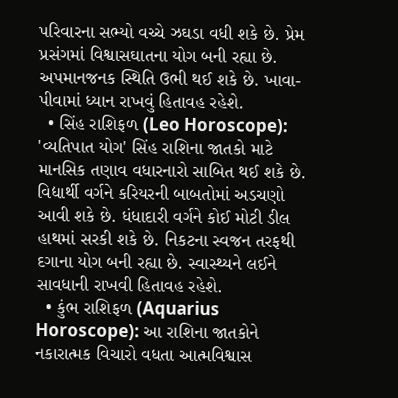પરિવારના સભ્યો વચ્ચે ઝઘડા વધી શકે છે. પ્રેમ પ્રસંગમાં વિશ્વાસઘાતના યોગ બની રહ્યા છે. અપમાનજનક સ્થિતિ ઉભી થઈ શકે છે. ખાવા-પીવામાં ધ્યાન રાખવું હિતાવહ રહેશે.
  • સિંહ રાશિફળ (Leo Horoscope): 'વ્યતિપાત યોગ' સિંહ રાશિના જાતકો માટે માનસિક તણાવ વધારનારો સાબિત થઈ શકે છે. વિદ્યાર્થી વર્ગને કરિયરની બાબતોમાં અડચણો આવી શકે છે. ધંધાદારી વર્ગને કોઈ મોટી ડીલ હાથમાં સરકી શકે છે. નિકટના સ્વજન તરફથી દગાના યોગ બની રહ્યા છે. સ્વાસ્થ્યને લઈને સાવધાની રાખવી હિતાવહ રહેશે.
  • કુંભ રાશિફળ (Aquarius Horoscope): આ રાશિના જાતકોને નકારાત્મક વિચારો વધતા આત્મવિશ્વાસ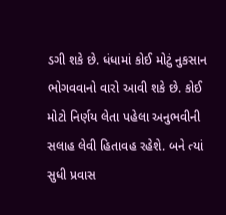ડગી શકે છે. ધંધામાં કોઈ મોટું નુકસાન ભોગવવાનો વારો આવી શકે છે. કોઈ મોટો નિર્ણય લેતા પહેલા અનુભવીની સલાહ લેવી હિતાવહ રહેશે. બને ત્યાં સુધી પ્રવાસ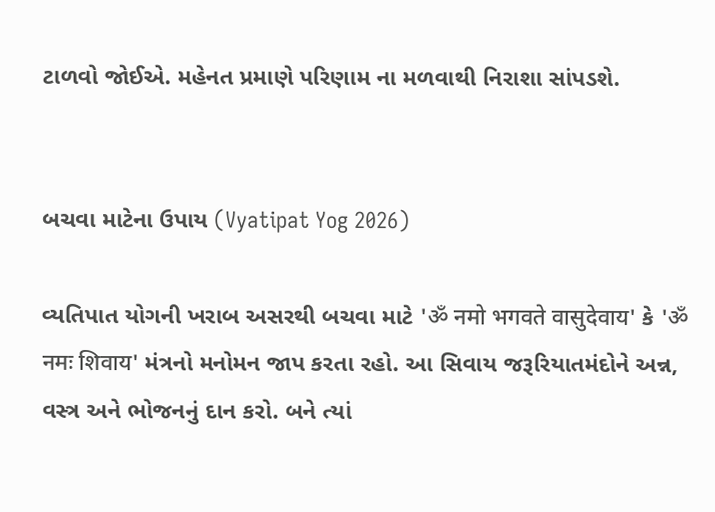ટાળવો જોઈએ. મહેનત પ્રમાણે પરિણામ ના મળવાથી નિરાશા સાંપડશે.


બચવા માટેના ઉપાય (Vyatipat Yog 2026)

વ્યતિપાત યોગની ખરાબ અસરથી બચવા માટે 'ॐ नमो भगवते वासुदेवाय' કે 'ॐ नमः शिवाय' મંત્રનો મનોમન જાપ કરતા રહો. આ સિવાય જરૂરિયાતમંદોને અન્ન, વસ્ત્ર અને ભોજનનું દાન કરો. બને ત્યાં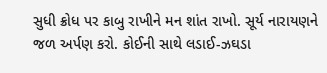સુધી ક્રોધ પર કાબુ રાખીને મન શાંત રાખો. સૂર્ય નારાયણને જળ અર્પણ કરો. કોઈની સાથે લડાઈ-ઝઘડા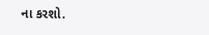ના કરશો.